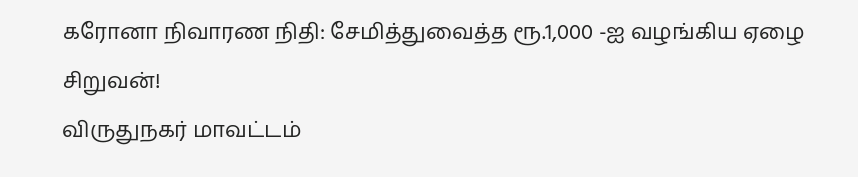கரோனா நிவாரண நிதி: சேமித்துவைத்த ரூ.1,000 -ஐ வழங்கிய ஏழை சிறுவன்!
விருதுநகர் மாவட்டம்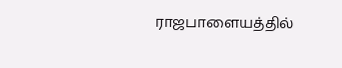ராஜபாளையத்தில்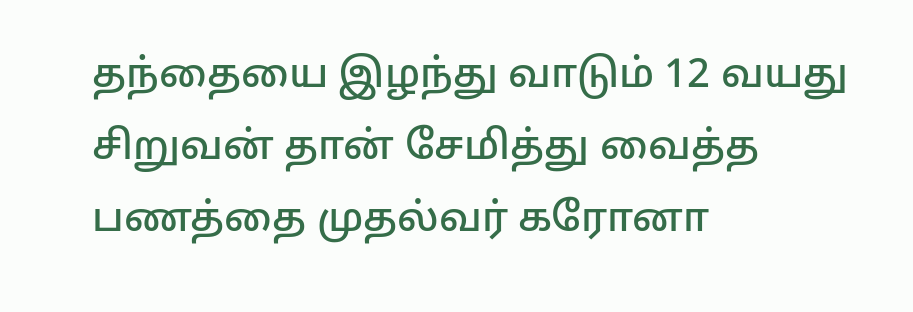தந்தையை இழந்து வாடும் 12 வயது சிறுவன் தான் சேமித்து வைத்த பணத்தை முதல்வர் கரோனா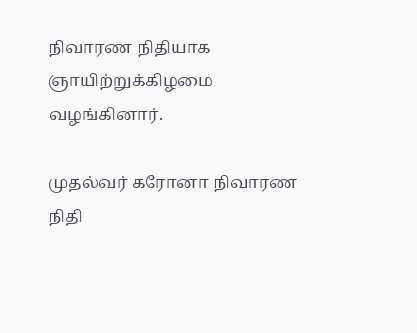நிவாரண நிதியாக ஞாயிற்றுக்கிழமை வழங்கினார்.

முதல்வர் கரோனா நிவாரண நிதி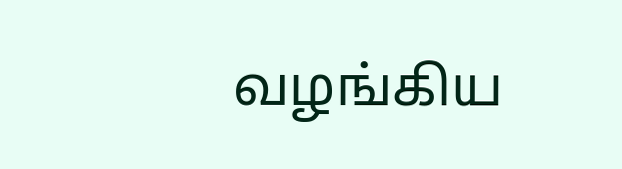வழங்கிய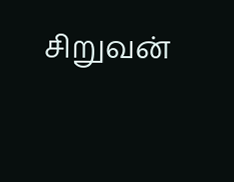சிறுவன்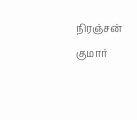நிரஞ்சன் குமார்